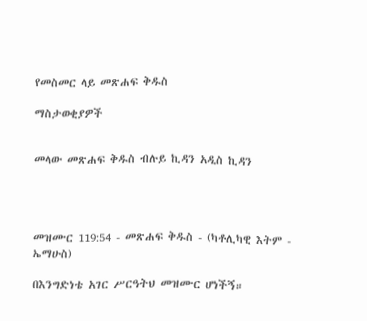የመስመር ላይ መጽሐፍ ቅዱስ

ማስታወቂያዎች


መላው መጽሐፍ ቅዱስ ብሉይ ኪዳን አዲስ ኪዳን




መዝሙር 119:54 - መጽሐፍ ቅዱስ - (ካቶሊካዊ እትም - ኤማሁስ)

በእንግድነቴ አገር ሥርዓትህ መዝሙር ሆነችኝ።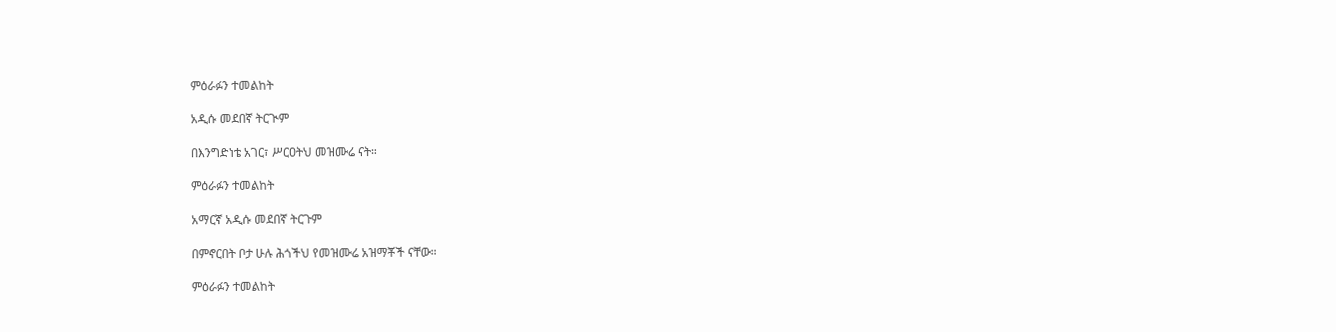ምዕራፉን ተመልከት

አዲሱ መደበኛ ትርጒም

በእንግድነቴ አገር፣ ሥርዐትህ መዝሙሬ ናት።

ምዕራፉን ተመልከት

አማርኛ አዲሱ መደበኛ ትርጉም

በምኖርበት ቦታ ሁሉ ሕጎችህ የመዝሙሬ አዝማቾች ናቸው።

ምዕራፉን ተመልከት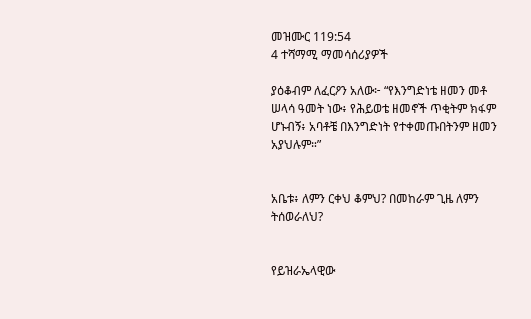መዝሙር 119:54
4 ተሻማሚ ማመሳሰሪያዎች

ያዕቆብም ለፈርዖን አለው፦ “የእንግድነቴ ዘመን መቶ ሠላሳ ዓመት ነው፥ የሕይወቴ ዘመኖች ጥቂትም ክፋም ሆኑብኝ፥ አባቶቼ በእንግድነት የተቀመጡበትንም ዘመን አያህሉም።”


አቤቱ፥ ለምን ርቀህ ቆምህ? በመከራም ጊዜ ለምን ትሰወራለህ?


የይዝራኤላዊው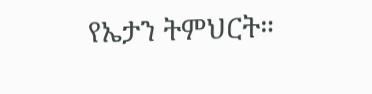የኤታን ትምህርት።